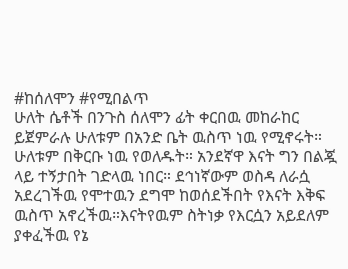#ከሰለሞን #የሚበልጥ
ሁለት ሴቶች በንጉስ ሰለሞን ፊት ቀርበዉ መከራከር ይጀምራሉ ሁለቱም በአንድ ቤት ዉስጥ ነዉ የሚኖሩት። ሁለቱም በቅርቡ ነዉ የወለዱት። አንደኛዋ እናት ግን በልጇ ላይ ተኝታበት ገድላዉ ነበር። ደኅነኛውም ወስዳ ለራሷ አደረገችዉ የሞተዉን ደግሞ ከወሰደችበት የእናት እቅፍ ዉስጥ አኖረችዉ።እናትየዉም ስትነቃ የእርሷን አይደለም ያቀፈችዉ የኔ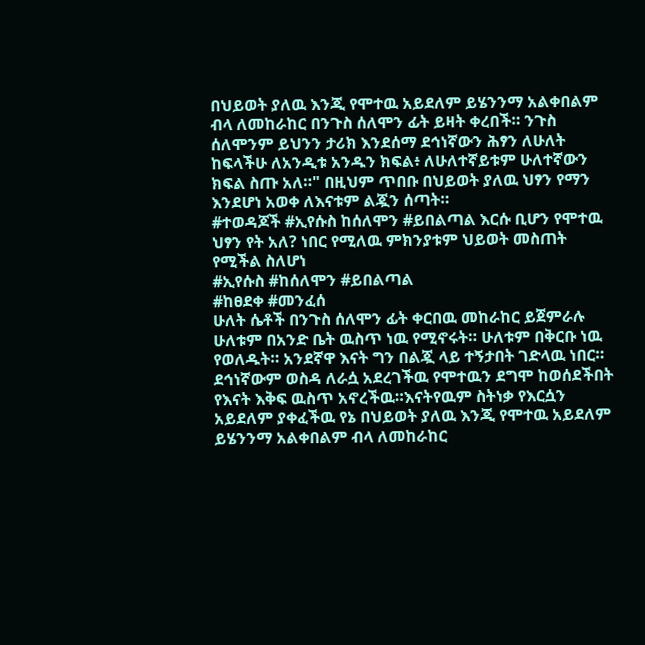በህይወት ያለዉ እንጂ የሞተዉ አይደለም ይሄንንማ አልቀበልም ብላ ለመከራከር በንጉስ ሰለሞን ፊት ይዛት ቀረበች። ንጉስ ሰለሞንም ይህንን ታሪክ እንደሰማ ደኅነኛውን ሕፃን ለሁለት ከፍላችሁ ለአንዲቱ አንዱን ክፍል፥ ለሁለተኛይቱም ሁለተኛውን ክፍል ስጡ አለ።" በዚህም ጥበቡ በህይወት ያለዉ ህፃን የማን እንደሆነ አወቀ ለእናቱም ልጇን ሰጣት።
#ተወዳጆች #ኢየሱስ ከሰለሞን #ይበልጣል እርሱ ቢሆን የሞተዉ ህፃን የት አለ? ነበር የሚለዉ ምክንያቱም ህይወት መስጠት የሚችል ስለሆነ
#ኢየሱስ #ከሰለሞን #ይበልጣል
#ከፀደቀ #መንፈሰ
ሁለት ሴቶች በንጉስ ሰለሞን ፊት ቀርበዉ መከራከር ይጀምራሉ ሁለቱም በአንድ ቤት ዉስጥ ነዉ የሚኖሩት። ሁለቱም በቅርቡ ነዉ የወለዱት። አንደኛዋ እናት ግን በልጇ ላይ ተኝታበት ገድላዉ ነበር። ደኅነኛውም ወስዳ ለራሷ አደረገችዉ የሞተዉን ደግሞ ከወሰደችበት የእናት እቅፍ ዉስጥ አኖረችዉ።እናትየዉም ስትነቃ የእርሷን አይደለም ያቀፈችዉ የኔ በህይወት ያለዉ እንጂ የሞተዉ አይደለም ይሄንንማ አልቀበልም ብላ ለመከራከር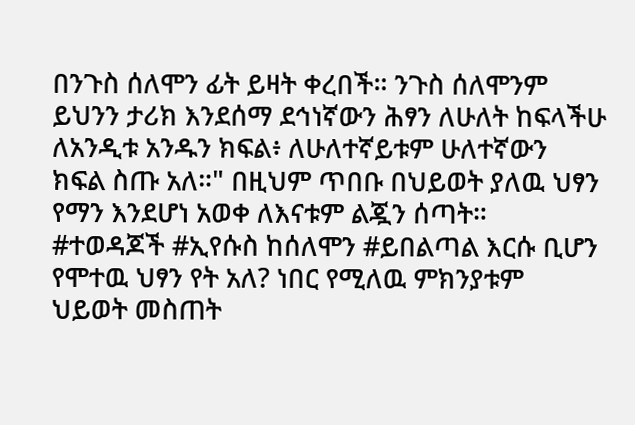በንጉስ ሰለሞን ፊት ይዛት ቀረበች። ንጉስ ሰለሞንም ይህንን ታሪክ እንደሰማ ደኅነኛውን ሕፃን ለሁለት ከፍላችሁ ለአንዲቱ አንዱን ክፍል፥ ለሁለተኛይቱም ሁለተኛውን ክፍል ስጡ አለ።" በዚህም ጥበቡ በህይወት ያለዉ ህፃን የማን እንደሆነ አወቀ ለእናቱም ልጇን ሰጣት።
#ተወዳጆች #ኢየሱስ ከሰለሞን #ይበልጣል እርሱ ቢሆን የሞተዉ ህፃን የት አለ? ነበር የሚለዉ ምክንያቱም ህይወት መስጠት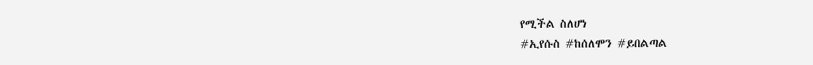የሚችል ስለሆነ
#ኢየሱስ #ከሰለሞን #ይበልጣል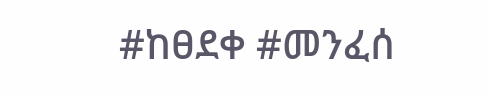#ከፀደቀ #መንፈሰ